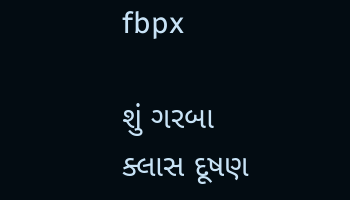fbpx

શું ગરબા ક્લાસ દૂષણ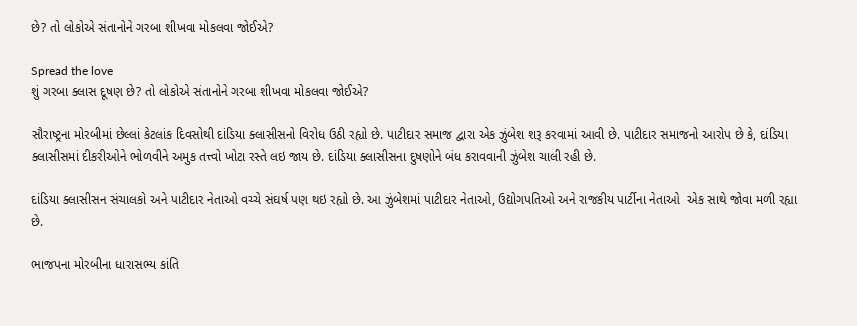છે? તો લોકોએ સંતાનોને ગરબા શીખવા મોકલવા જોઈએ?

Spread the love
શું ગરબા ક્લાસ દૂષણ છે? તો લોકોએ સંતાનોને ગરબા શીખવા મોકલવા જોઈએ?

સૌરાષ્ટ્રના મોરબીમાં છેલ્લાં કેટલાંક દિવસોથી દાંડિયા ક્લાસીસનો વિરોધ ઉઠી રહ્યો છે. પાટીદાર સમાજ દ્વારા એક ઝુંબેશ શરૂ કરવામાં આવી છે. પાટીદાર સમાજનો આરોપ છે કે, દાંડિયા ક્લાસીસમાં દીકરીઓને ભોળવીને અમુક તત્ત્વો ખોટા રસ્તે લઇ જાય છે. દાંડિયા ક્લાસીસના દુષણોને બંધ કરાવવાની ઝુંબેશ ચાલી રહી છે.

દાંડિયા ક્લાસીસન સંચાલકો અને પાટીદાર નેતાઓ વચ્ચે સંઘર્ષ પણ થઇ રહ્યો છે. આ ઝુંબેશમાં પાટીદાર નેતાઓ, ઉદ્યોગપતિઓ અને રાજકીય પાર્ટીના નેતાઓ  એક સાથે જોવા મળી રહ્યા છે.

ભાજપના મોરબીના ધારાસભ્ય કાંતિ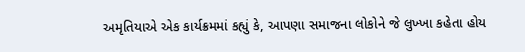અમૃતિયાએ એક કાર્યક્રમમાં કહ્યું કે, આપણા સમાજના લોકોને જે લુખ્ખા કહેતા હોય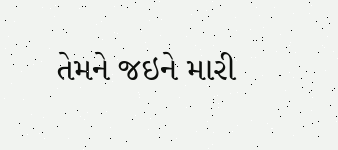તેમને જઇને મારી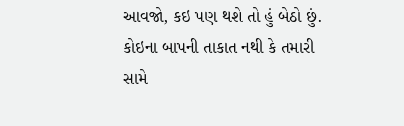આવજો, કઇ પણ થશે તો હું બેઠો છું. કોઇના બાપની તાકાત નથી કે તમારી સામે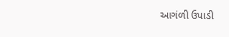આગંળી ઉપાડી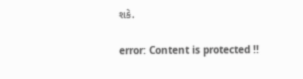શકે.

error: Content is protected !!